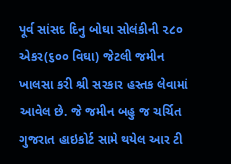પૂર્વ સાંસદ દિનુ બોઘા સોલંકીની ૨૮૦ એકર(૬૦૦ વિઘા) જેટલી જમીન ખાલસા કરી શ્રી સરકાર હસ્તક લેવામાં આવેલ છે. જે જમીન બહુ જ ચર્ચિત ગુજરાત હાઇકોર્ટ સામે થયેલ આર ટી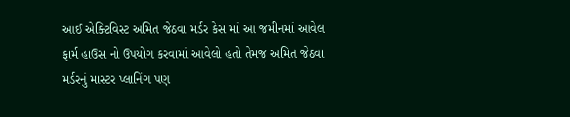આઈ એક્ટિવિસ્ટ અમિત જેઠવા મર્ડર કેસ માં આ જમીનમાં આવેલ ફાર્મ હાઉસ નો ઉપયોગ કરવામાં આવેલો હતો તેમજ અમિત જેઠવા મર્ડરનું માસ્ટર પ્લાનિંગ પણ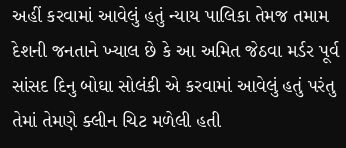અહીં કરવામાં આવેલું હતું ન્યાય પાલિકા તેમજ તમામ દેશની જનતાને ખ્યાલ છે કે આ અમિત જેઠવા મર્ડર પૂર્વ સાંસદ દિનુ બોઘા સોલંકી એ કરવામાં આવેલું હતું પરંતુ તેમાં તેમણે ક્લીન ચિટ મળેલી હતી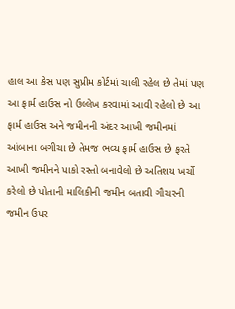હાલ આ કેસ પણ સુપ્રીમ કોર્ટમાં ચાલી રહેલ છે તેમાં પણ આ ફાર્મ હાઉસ નો ઉલ્લેખ કરવામાં આવી રહેલો છે આ ફાર્મ હાઉસ અને જમીનની અંદર આખી જમીનમાં આંબાના બગીચા છે તેમજ ભવ્ય ફાર્મ હાઉસ છે ફરતે આખી જમીનને પાકો રસ્તો બનાવેલો છે અતિશય ખર્ચો કરેલો છે પોતાની માલિકીની જમીન બતાવી ગૌચરની જમીન ઉપર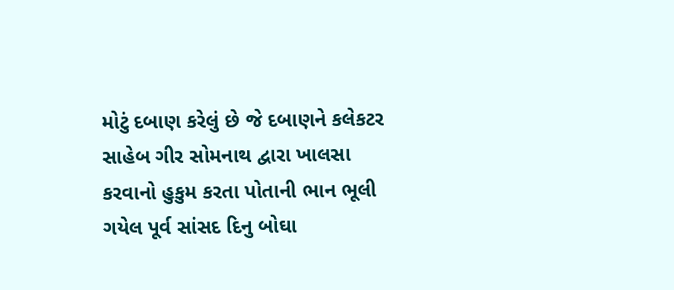મોટું દબાણ કરેલું છે જે દબાણને કલેકટર સાહેબ ગીર સોમનાથ દ્વારા ખાલસા કરવાનો હુકુમ કરતા પોતાની ભાન ભૂલી ગયેલ પૂર્વ સાંસદ દિનુ બોઘા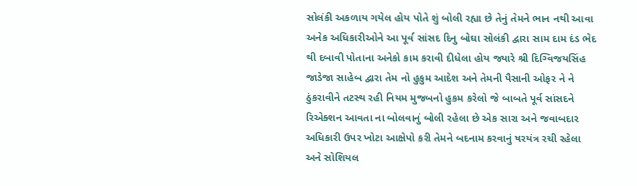સોલંકી અકળાય ગયેલ હોય પોતે શું બોલી રહ્યા છે તેનું તેમને ભાન નથી આવા અનેક અધિકારીઓને આ પૂર્વ સાંસદ દિનુ બોઘા સોલંકી દ્વારા સામ દામ દંડ ભેદ થી દબાવી પોતાના અનેકો કામ કરાવી દીધેલા હોય જ્યારે શ્રી દિગ્વિજયસિંહ જાડેજા સાહેબ દ્વારા તેમ નો હુકુમ આદેશ અને તેમની પૈસાની ઓફર ને ને ઠુંકરાવીને તટસ્થ રહી નિયમ મુજબનો હુકમ કરેલો જે બાબતે પૂર્વ સાંસદને રિએક્શન આવતા ના બોલવાનું બોલી રહેલા છે એક સારા અને જવાબદાર અધિકારી ઉપર ખોટા આક્ષેપો કરી તેમને બદનામ કરવાનું ષરયંત્ર રચી રહેલા અને સોશિયલ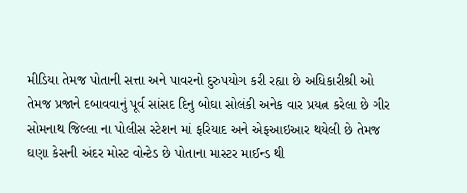મીડિયા તેમજ પોતાની સત્તા અને પાવરનો દુરુપયોગ કરી રહ્યા છે અધિકારીશ્રી ઓ તેમજ પ્રજાને દબાવવાનું પૂર્વ સાંસદ દિનુ બોઘા સોલંકી અનેક વાર પ્રયત્ન કરેલા છે ગીર સોમનાથ જિલ્લા ના પોલીસ સ્ટેશન માં ફરિયાદ અને એફઆઇઆર થયેલી છે તેમજ ઘણા કેસની અંદર મોસ્ટ વોન્ટેડ છે પોતાના માસ્ટર માઈન્ડ થી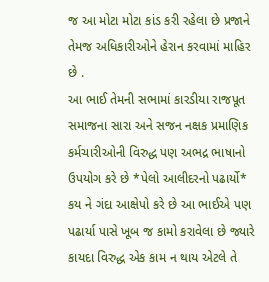જ આ મોટા મોટા કાંડ કરી રહેલા છે પ્રજાને તેમજ અધિકારીઓને હેરાન કરવામાં માહિર છે .
આ ભાઈ તેમની સભામાં કારડીયા રાજપૂત સમાજના સારા અને સજન નક્ષક પ્રમાણિક કર્મચારીઓની વિરુદ્ધ પણ અભદ્ર ભાષાનો ઉપયોગ કરે છે *પેલો આલીદરનો પઢાર્યો* કય ને ગંદા આક્ષેપો કરે છે આ ભાઈએ પણ પઢાર્યા પાસે ખૂબ જ કામો કરાવેલા છે જ્યારે કાયદા વિરુદ્ધ એક કામ ન થાય એટલે તે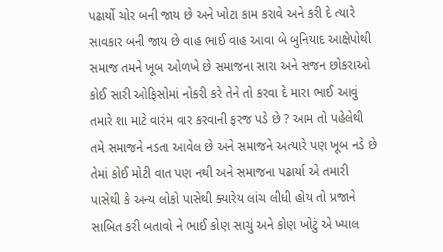પઢાર્યો ચોર બની જાય છે અને ખોટા કામ કરાવે અને કરી દે ત્યારે સાવકાર બની જાય છે વાહ ભાઈ વાહ આવા બે બુનિયાદ આક્ષેપોથી સમાજ તમને ખૂબ ઓળખે છે સમાજના સારા અને સજન છોકરાઓ કોઈ સારી ઓફિસોમાં નોકરી કરે તેને તો કરવા દે મારા ભાઈ આવું તમારે શા માટે વારંમ વાર કરવાની ફરજ પડે છે ? આમ તો પહેલેથી તમે સમાજને નડતા આવેલ છે અને સમાજને અત્યારે પણ ખૂબ નડે છે તેમાં કોઈ મોટી વાત પણ નથી અને સમાજના પઢાર્યા એ તમારી પાસેથી કે અન્ય લોકો પાસેથી ક્યારેય લાંચ લીધી હોય તો પ્રજાને સાબિત કરી બતાવો ને ભાઈ કોણ સાચું અને કોણ ખોટું એ ખ્યાલ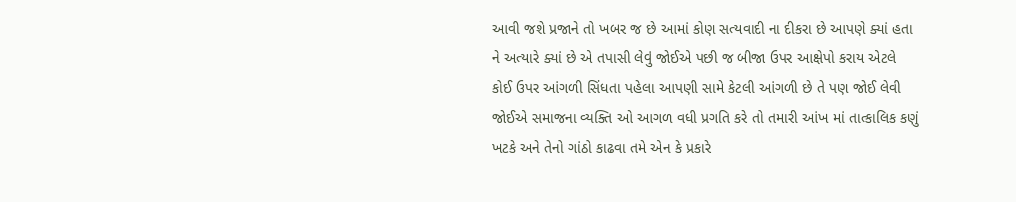આવી જશે પ્રજાને તો ખબર જ છે આમાં કોણ સત્યવાદી ના દીકરા છે આપણે ક્યાં હતા ને અત્યારે ક્યાં છે એ તપાસી લેવું જોઈએ પછી જ બીજા ઉપર આક્ષેપો કરાય એટલે કોઈ ઉપર આંગળી સિંધતા પહેલા આપણી સામે કેટલી આંગળી છે તે પણ જોઈ લેવી જોઈએ સમાજના વ્યક્તિ ઓ આગળ વધી પ્રગતિ કરે તો તમારી આંખ માં તાત્કાલિક કણું ખટકે અને તેનો ગાંઠો કાઢવા તમે એન કે પ્રકારે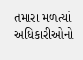તમારા મળત્યાં અધિકારીઓનો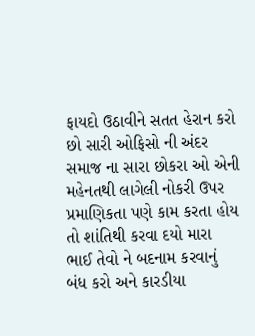ફાયદો ઉઠાવીને સતત હેરાન કરો છો સારી ઓફિસો ની અંદર સમાજ ના સારા છોકરા ઓ એની મહેનતથી લાગેલી નોકરી ઉપર પ્રમાણિકતા પણે કામ કરતા હોય તો શાંતિથી કરવા દયો મારા ભાઈ તેવો ને બદનામ કરવાનું બંધ કરો અને કારડીયા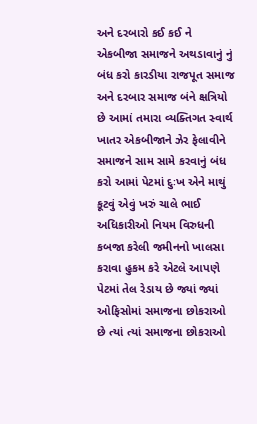અને દરબારો કઈ કઈ ને એકબીજા સમાજને અથડાવાનું નું બંધ કરો કારડીયા રાજપૂત સમાજ અને દરબાર સમાજ બંને ક્ષત્રિયો છે આમાં તમારા વ્યક્તિગત સ્વાર્થ ખાતર એકબીજાને ઝેર ફેલાવીને સમાજને સામ સામે કરવાનું બંધ કરો આમાં પેટમાં દુઃખ એને માથું કૂટવું એવું ખરું ચાલે ભાઈ અધિકારીઓ નિયમ વિરુધની કબજા કરેલી જમીનનો ખાલસા કરાવા હુકમ કરે એટલે આપણે પેટમાં તેલ રેડાય છે જ્યાં જ્યાં ઓફિસોમાં સમાજના છોકરાઓ છે ત્યાં ત્યાં સમાજના છોકરાઓ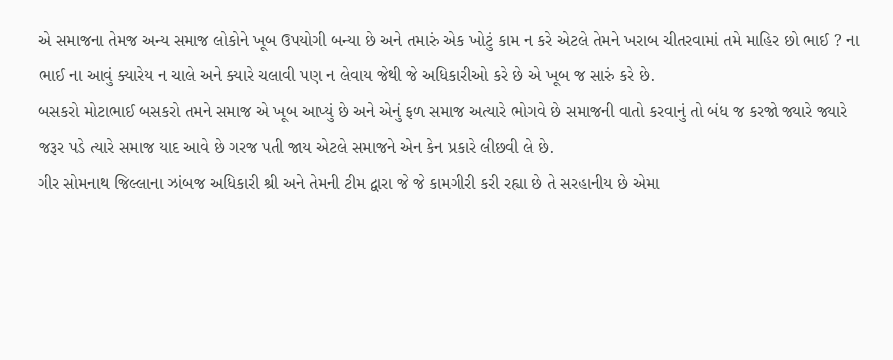એ સમાજના તેમજ અન્ય સમાજ લોકોને ખૂબ ઉપયોગી બન્યા છે અને તમારું એક ખોટું કામ ન કરે એટલે તેમને ખરાબ ચીતરવામાં તમે માહિર છો ભાઈ ? ના ભાઈ ના આવું ક્યારેય ન ચાલે અને ક્યારે ચલાવી પણ ન લેવાય જેથી જે અધિકારીઓ કરે છે એ ખૂબ જ સારું કરે છે.
બસકરો મોટાભાઈ બસકરો તમને સમાજ એ ખૂબ આપ્યું છે અને એનું ફળ સમાજ અત્યારે ભોગવે છે સમાજની વાતો કરવાનું તો બંધ જ કરજો જ્યારે જ્યારે જરૂર પડે ત્યારે સમાજ યાદ આવે છે ગરજ પતી જાય એટલે સમાજને એન કેન પ્રકારે લીછવી લે છે.
ગીર સોમનાથ જિલ્લાના ઝાંબજ અધિકારી શ્રી અને તેમની ટીમ દ્વારા જે જે કામગીરી કરી રહ્યા છે તે સરહાનીય છે એમા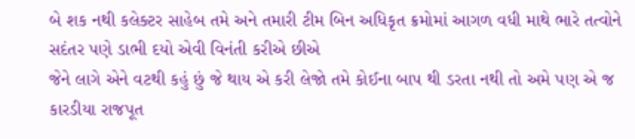બે શક નથી કલેક્ટર સાહેબ તમે અને તમારી ટીમ બિન અધિકૃત ક્રમોમાં આગળ વધી માથે ભારે તત્વોને સદંતર પણે ડાભી દયો એવી વિનંતી કરીએ છીએ
જેને લાગે એને વટથી કહું છું જે થાય એ કરી લેજો તમે કોઈના બાપ થી ડરતા નથી તો અમે પણ એ જ કારડીયા રાજપૂત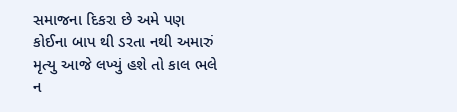સમાજના દિકરા છે અમે પણ કોઈના બાપ થી ડરતા નથી અમારું મૃત્યુ આજે લખ્યું હશે તો કાલ ભલે ન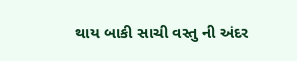થાય બાકી સાચી વસ્તુ ની અંદર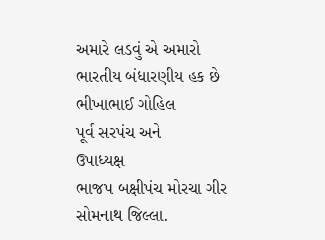અમારે લડવું એ અમારો ભારતીય બંધારણીય હક છે
ભીખાભાઈ ગોહિલ
પૂર્વ સરપંચ અને
ઉપાધ્યક્ષ
ભાજપ બક્ષીપંચ મોરચા ગીર સોમનાથ જિલ્લા.